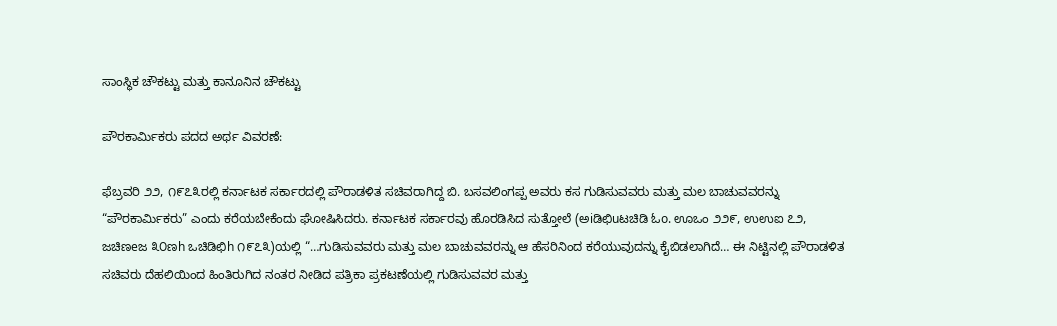ಸಾಂಸ್ಥಿಕ ಚೌಕಟ್ಟು ಮತ್ತು ಕಾನೂನಿನ ಚೌಕಟ್ಟು

ಪೌರಕಾರ್ಮಿಕರು ಪದದ ಅರ್ಥ ವಿವರಣೆ:

ಫೆಬ್ರವರಿ ೨೨, ೧೯೭೩ರಲ್ಲಿ ಕರ್ನಾಟಕ ಸರ್ಕಾರದಲ್ಲಿ ಪೌರಾಡಳಿತ ಸಚಿವರಾಗಿದ್ದ ಬಿ. ಬಸವಲಿಂಗಪ್ಪ ಅವರು ಕಸ ಗುಡಿಸುವವರು ಮತ್ತು ಮಲ ಬಾಚುವವರನ್ನು “ಪೌರಕಾರ್ಮಿಕರು” ಎಂದು ಕರೆಯಬೇಕೆಂದು ಘೋಷಿಸಿದರು. ಕರ್ನಾಟಕ ಸರ್ಕಾರವು ಹೊರಡಿಸಿದ ಸುತ್ತೋಲೆ (ಅiಡಿಛಿuಟಚಿಡಿ ಓo. ಊಒಂ ೨೨೯, ಉಉಐ ೭೨, ಜಚಿಣeಜ ೩೦ಣh ಒಚಿಡಿಛಿh ೧೯೭೩)ಯಲ್ಲಿ “…ಗುಡಿಸುವವರು ಮತ್ತು ಮಲ ಬಾಚುವವರನ್ನು ಆ ಹೆಸರಿನಿಂದ ಕರೆಯುವುದನ್ನು ಕೈಬಿಡಲಾಗಿದೆ… ಈ ನಿಟ್ಟಿನಲ್ಲಿ ಪೌರಾಡಳಿತ ಸಚಿವರು ದೆಹಲಿಯಿಂದ ಹಿಂತಿರುಗಿದ ನಂತರ ನೀಡಿದ ಪತ್ರಿಕಾ ಪ್ರಕಟಣೆಯಲ್ಲಿ ಗುಡಿಸುವವರ ಮತ್ತು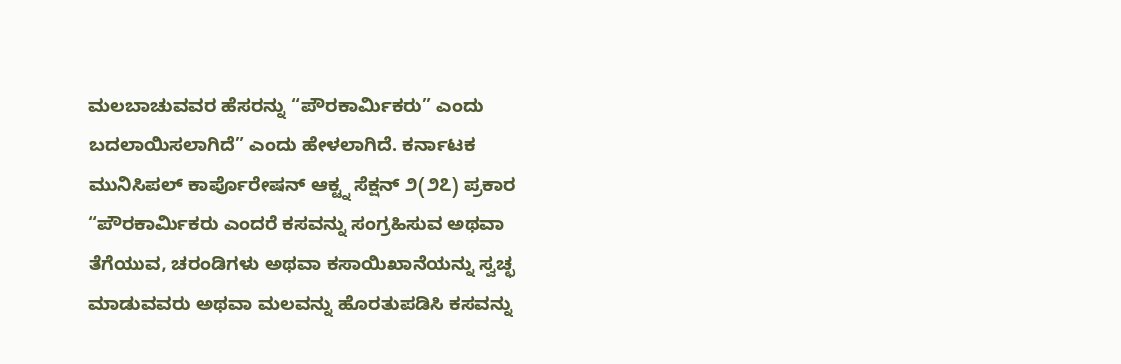ಮಲಬಾಚುವವರ ಹೆಸರನ್ನು “ಪೌರಕಾರ್ಮಿಕರು” ಎಂದು ಬದಲಾಯಿಸಲಾಗಿದೆ” ಎಂದು ಹೇಳಲಾಗಿದೆ. ಕರ್ನಾಟಕ ಮುನಿಸಿಪಲ್ ಕಾರ್ಪೊರೇಷನ್ ಆಕ್ಟ್ನ ಸೆಕ್ಷನ್ ೨(೨೭) ಪ್ರಕಾರ “ಪೌರಕಾರ್ಮಿಕರು ಎಂದರೆ ಕಸವನ್ನು ಸಂಗ್ರಹಿಸುವ ಅಥವಾ ತೆಗೆಯುವ, ಚರಂಡಿಗಳು ಅಥವಾ ಕಸಾಯಿಖಾನೆಯನ್ನು ಸ್ವಚ್ಛ ಮಾಡುವವರು ಅಥವಾ ಮಲವನ್ನು ಹೊರತುಪಡಿಸಿ ಕಸವನ್ನು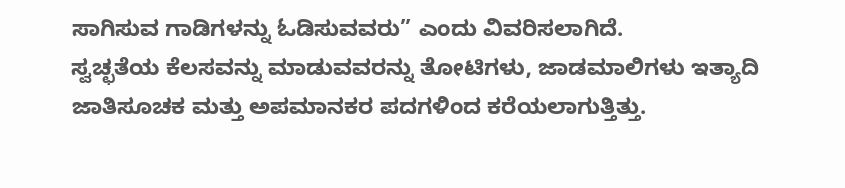ಸಾಗಿಸುವ ಗಾಡಿಗಳನ್ನು ಓಡಿಸುವವರು” ಎಂದು ವಿವರಿಸಲಾಗಿದೆ.
ಸ್ವಚ್ಛತೆಯ ಕೆಲಸವನ್ನು ಮಾಡುವವರನ್ನು ತೋಟಿಗಳು, ಜಾಡಮಾಲಿಗಳು ಇತ್ಯಾದಿ ಜಾತಿಸೂಚಕ ಮತ್ತು ಅಪಮಾನಕರ ಪದಗಳಿಂದ ಕರೆಯಲಾಗುತ್ತಿತ್ತು.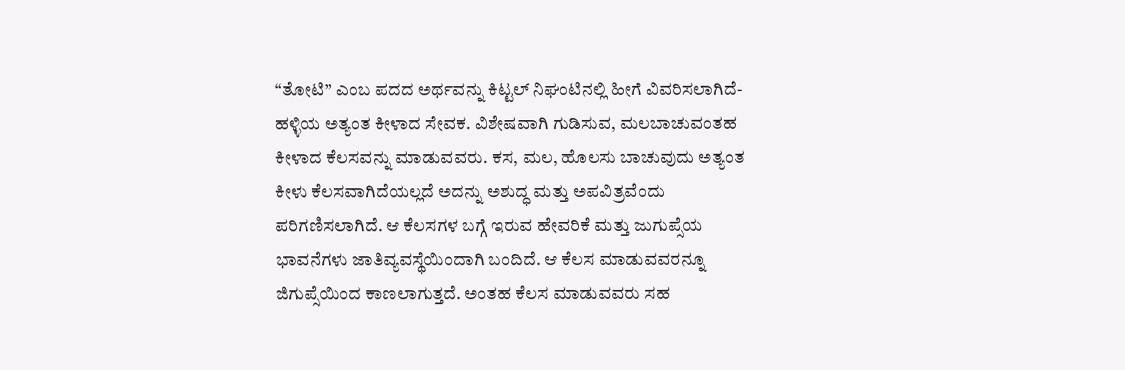“ತೋಟಿ” ಎಂಬ ಪದದ ಅರ್ಥವನ್ನು ಕಿಟ್ಟಲ್ ನಿಘಂಟಿನಲ್ಲಿ ಹೀಗೆ ವಿವರಿಸಲಾಗಿದೆ-ಹಳ್ಳಿಯ ಅತ್ಯಂತ ಕೀಳಾದ ಸೇವಕ. ವಿಶೇಷವಾಗಿ ಗುಡಿಸುವ, ಮಲಬಾಚುವಂತಹ ಕೀಳಾದ ಕೆಲಸವನ್ನು ಮಾಡುವವರು. ಕಸ, ಮಲ, ಹೊಲಸು ಬಾಚುವುದು ಅತ್ಯಂತ ಕೀಳು ಕೆಲಸವಾಗಿದೆಯಲ್ಲದೆ ಅದನ್ನು ಅಶುದ್ಧ ಮತ್ತು ಅಪವಿತ್ರವೆಂದು ಪರಿಗಣಿಸಲಾಗಿದೆ. ಆ ಕೆಲಸಗಳ ಬಗ್ಗೆ ಇರುವ ಹೇವರಿಕೆ ಮತ್ತು ಜುಗುಪ್ಸೆಯ ಭಾವನೆಗಳು ಜಾತಿವ್ಯವಸ್ಥೆಯಿಂದಾಗಿ ಬಂದಿದೆ. ಆ ಕೆಲಸ ಮಾಡುವವರನ್ನೂ ಜಿಗುಪ್ಸೆಯಿಂದ ಕಾಣಲಾಗುತ್ತದೆ. ಅಂತಹ ಕೆಲಸ ಮಾಡುವವರು ಸಹ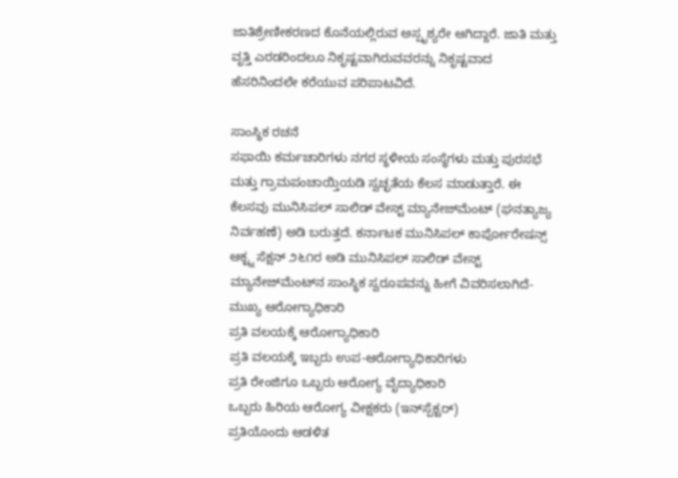ಜಾತಿಶ್ರೇಣೀಕರಣದ ಕೊನೆಯಲ್ಲಿರುವ ಅಸ್ಪೃಶ್ಯರೇ ಆಗಿದ್ದಾರೆ. ಜಾತಿ ಮತ್ತು ವೃತ್ತಿ ಎರಡರಿಂದಲೂ ನಿಕೃಷ್ಟವಾಗಿರುವವರನ್ನು ನಿಕೃಷ್ಟವಾದ ಹೆಸರಿನಿಂದಲೇ ಕರೆಯುವ ಪರಿಪಾಟವಿದೆ.

ಸಾಂಸ್ಥಿಕ ರಚನೆ
ಸಫಾಯಿ ಕರ್ಮಚಾರಿಗಳು ನಗರ ಸ್ಥಳೀಯ ಸಂಸ್ಥೆಗಳು ಮತ್ತು ಪುರಸಭೆ ಮತ್ತು ಗ್ರಾಮಪಂಚಾಯ್ತಿಯಡಿ ಸ್ವಚ್ಛತೆಯ ಕೆಲಸ ಮಾಡುತ್ತಾರೆ. ಈ ಕೆಲಸವು ಮುನಿಸಿಪಲ್ ಸಾಲಿಡ್ ವೇಸ್ಟ್ ಮ್ಯಾನೇಜ್‌ಮೆಂಟ್ (ಘನತ್ಯಾಜ್ಯ ನಿರ್ವಹಣೆ) ಅಡಿ ಬರುತ್ತದೆ. ಕರ್ನಾಟಕ ಮುನಿಸಿಪಲ್ ಕಾರ್ಪೋರೇಷನ್ಸ್ ಆಕ್ಟ್ನ ಸೆಕ್ಷನ್ ೨೬೧ರ ಅಡಿ ಮುನಿಸಿಪಲ್ ಸಾಲಿಡ್ ವೇಸ್ಟ್ ಮ್ಯಾನೇಜ್‌ಮೆಂಟ್‌ನ ಸಾಂಸ್ಥಿಕ ಸ್ವರೂಪವನ್ನು ಹೀಗೆ ವಿವರಿಸಲಾಗಿದೆ-
ಮುಖ್ಯ ಆರೋಗ್ಯಾಧಿಕಾರಿ
ಪ್ರತಿ ವಲಯಕ್ಕೆ ಆರೋಗ್ಯಾಧಿಕಾರಿ
ಪ್ರತಿ ವಲಯಕ್ಕೆ ಇಬ್ಬರು ಉಪ-ಆರೋಗ್ಯಾಧಿಕಾರಿಗಳು
ಪ್ರತಿ ರೇಂಜಿಗೂ ಒಬ್ಬರು ಆರೋಗ್ಯ ವೈದ್ಯಾಧಿಕಾರಿ
ಒಬ್ಬರು ಹಿರಿಯ ಆರೋಗ್ಯ ವೀಕ್ಷಕರು (ಇನ್‌ಸ್ಪೆಕ್ಟರ್)
ಪ್ರತಿಯೊಂದು ಆಡಳಿತ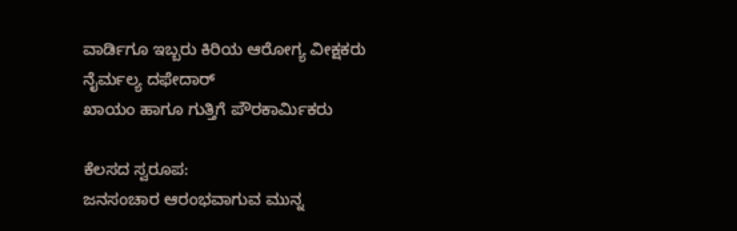ವಾರ್ಡಿಗೂ ಇಬ್ಬರು ಕಿರಿಯ ಆರೋಗ್ಯ ವೀಕ್ಷಕರು
ನೈರ್ಮಲ್ಯ ದಫೇದಾರ್
ಖಾಯಂ ಹಾಗೂ ಗುತ್ತಿಗೆ ಪೌರಕಾರ್ಮಿಕರು

ಕೆಲಸದ ಸ್ವರೂಪ:
ಜನಸಂಚಾರ ಆರಂಭವಾಗುವ ಮುನ್ನ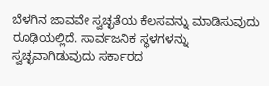ಬೆಳಗಿನ ಜಾವವೇ ಸ್ವಚ್ಛತೆಯ ಕೆಲಸವನ್ನು ಮಾಡಿಸುವುದು ರೂಢಿಯಲ್ಲಿದೆ. ಸಾರ್ವಜನಿಕ ಸ್ಥಳಗಳನ್ನು ಸ್ವಚ್ಛವಾಗಿಡುವುದು ಸರ್ಕಾರದ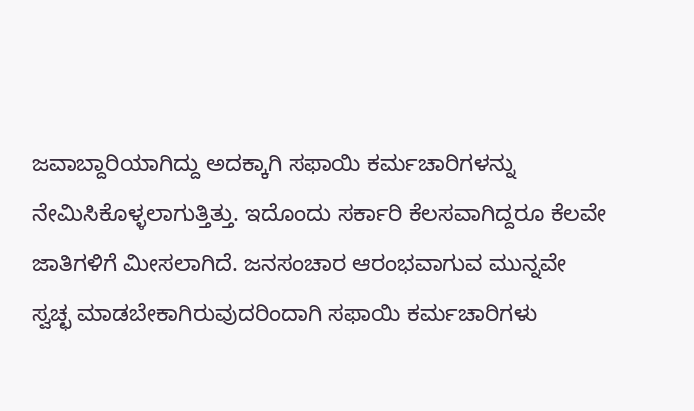ಜವಾಬ್ದಾರಿಯಾಗಿದ್ದು ಅದಕ್ಕಾಗಿ ಸಫಾಯಿ ಕರ್ಮಚಾರಿಗಳನ್ನು ನೇಮಿಸಿಕೊಳ್ಳಲಾಗುತ್ತಿತ್ತು. ಇದೊಂದು ಸರ್ಕಾರಿ ಕೆಲಸವಾಗಿದ್ದರೂ ಕೆಲವೇ ಜಾತಿಗಳಿಗೆ ಮೀಸಲಾಗಿದೆ. ಜನಸಂಚಾರ ಆರಂಭವಾಗುವ ಮುನ್ನವೇ ಸ್ವಚ್ಛ ಮಾಡಬೇಕಾಗಿರುವುದರಿಂದಾಗಿ ಸಫಾಯಿ ಕರ್ಮಚಾರಿಗಳು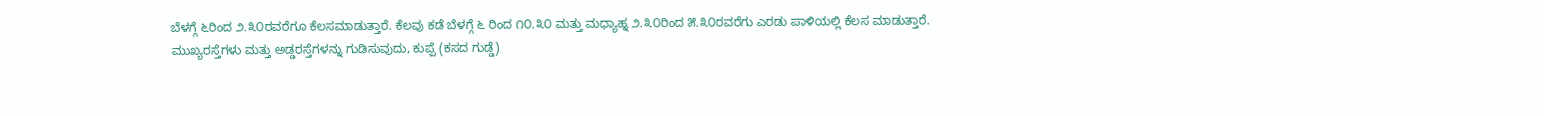ಬೆಳಗ್ಗೆ ೬ರಿಂದ ೨.೩೦ರವರೆಗೂ ಕೆಲಸಮಾಡುತ್ತಾರೆ. ಕೆಲವು ಕಡೆ ಬೆಳಗ್ಗೆ ೬ ರಿಂದ ೧೦.೩೦ ಮತ್ತು ಮಧ್ಯಾಹ್ನ ೨.೩೦ರಿಂದ ೫.೩೦ರವರೆಗು ಎರಡು ಪಾಳಿಯಲ್ಲಿ ಕೆಲಸ ಮಾಡುತ್ತಾರೆ.
ಮುಖ್ಯರಸ್ತೆಗಳು ಮತ್ತು ಅಡ್ಡರಸ್ತೆಗಳನ್ನು ಗುಡಿಸುವುದು, ಕುಪ್ಪೆ (ಕಸದ ಗುಡ್ಡೆ)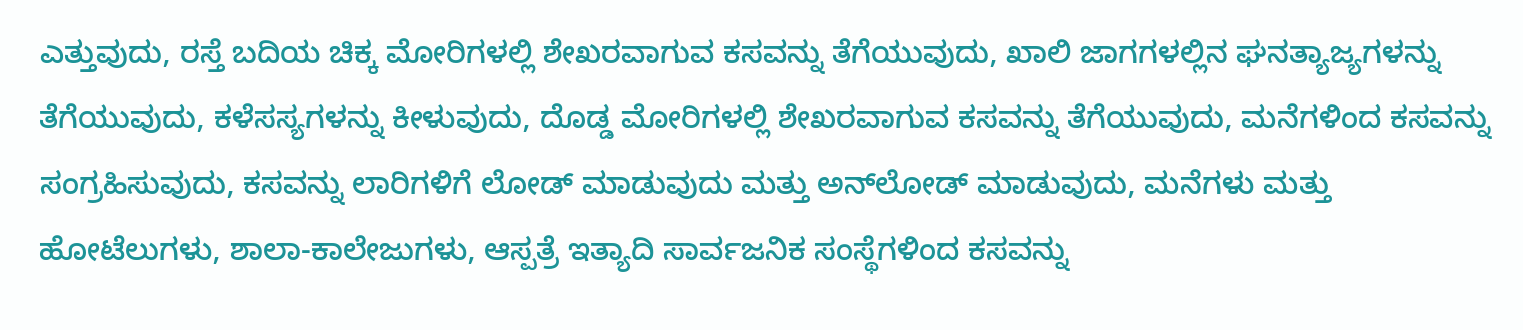ಎತ್ತುವುದು, ರಸ್ತೆ ಬದಿಯ ಚಿಕ್ಕ ಮೋರಿಗಳಲ್ಲಿ ಶೇಖರವಾಗುವ ಕಸವನ್ನು ತೆಗೆಯುವುದು, ಖಾಲಿ ಜಾಗಗಳಲ್ಲಿನ ಘನತ್ಯಾಜ್ಯಗಳನ್ನು ತೆಗೆಯುವುದು, ಕಳೆಸಸ್ಯಗಳನ್ನು ಕೀಳುವುದು, ದೊಡ್ಡ ಮೋರಿಗಳಲ್ಲಿ ಶೇಖರವಾಗುವ ಕಸವನ್ನು ತೆಗೆಯುವುದು, ಮನೆಗಳಿಂದ ಕಸವನ್ನು ಸಂಗ್ರಹಿಸುವುದು, ಕಸವನ್ನು ಲಾರಿಗಳಿಗೆ ಲೋಡ್ ಮಾಡುವುದು ಮತ್ತು ಅನ್‌ಲೋಡ್ ಮಾಡುವುದು, ಮನೆಗಳು ಮತ್ತು ಹೋಟೆಲುಗಳು, ಶಾಲಾ-ಕಾಲೇಜುಗಳು, ಆಸ್ಪತ್ರೆ ಇತ್ಯಾದಿ ಸಾರ್ವಜನಿಕ ಸಂಸ್ಥೆಗಳಿಂದ ಕಸವನ್ನು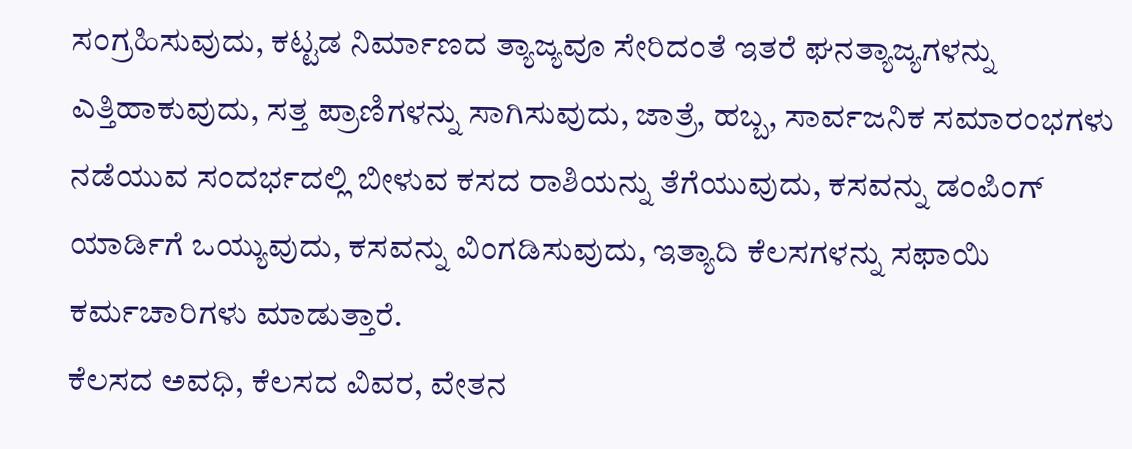ಸಂಗ್ರಹಿಸುವುದು, ಕಟ್ಟಡ ನಿರ್ಮಾಣದ ತ್ಯಾಜ್ಯವೂ ಸೇರಿದಂತೆ ಇತರೆ ಘನತ್ಯಾಜ್ಯಗಳನ್ನು ಎತ್ತಿಹಾಕುವುದು, ಸತ್ತ ಪ್ರಾಣಿಗಳನ್ನು ಸಾಗಿಸುವುದು, ಜಾತ್ರೆ, ಹಬ್ಬ, ಸಾರ್ವಜನಿಕ ಸಮಾರಂಭಗಳು ನಡೆಯುವ ಸಂದರ್ಭದಲ್ಲಿ ಬೀಳುವ ಕಸದ ರಾಶಿಯನ್ನು ತೆಗೆಯುವುದು, ಕಸವನ್ನು ಡಂಪಿಂಗ್ ಯಾರ್ಡಿಗೆ ಒಯ್ಯುವುದು, ಕಸವನ್ನು ವಿಂಗಡಿಸುವುದು, ಇತ್ಯಾದಿ ಕೆಲಸಗಳನ್ನು ಸಫಾಯಿ ಕರ್ಮಚಾರಿಗಳು ಮಾಡುತ್ತಾರೆ.
ಕೆಲಸದ ಅವಧಿ, ಕೆಲಸದ ವಿವರ, ವೇತನ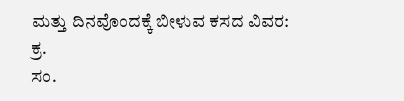ಮತ್ತು ದಿನವೊಂದಕ್ಕೆ ಬೀಳುವ ಕಸದ ವಿವರ:
ಕ್ರ.
ಸಂ.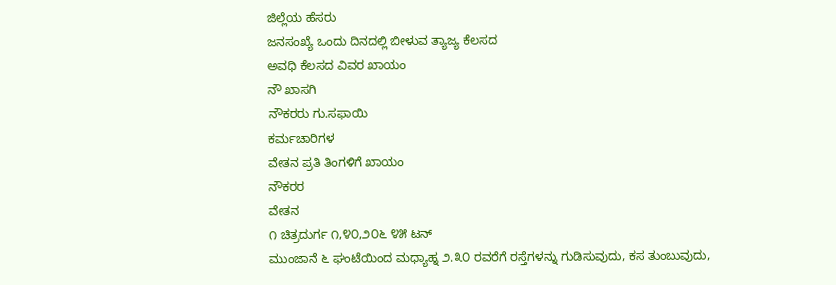ಜಿಲ್ಲೆಯ ಹೆಸರು
ಜನಸಂಖ್ಯೆ ಒಂದು ದಿನದಲ್ಲಿ ಬೀಳುವ ತ್ಯಾಜ್ಯ ಕೆಲಸದ
ಅವಧಿ ಕೆಲಸದ ವಿವರ ಖಾಯಂ
ನೌ ಖಾಸಗಿ
ನೌಕರರು ಗು.ಸಫಾಯಿ
ಕರ್ಮಚಾರಿಗಳ
ವೇತನ ಪ್ರತಿ ತಿಂಗಳಿಗೆ ಖಾಯಂ
ನೌಕರರ
ವೇತನ
೧ ಚಿತ್ರದುರ್ಗ ೧,೪೦,೨೦೬ ೪೫ ಟನ್
ಮುಂಜಾನೆ ೬ ಘಂಟೆಯಿಂದ ಮಧ್ಯಾಹ್ನ ೨.೩೦ ರವರೆಗೆ ರಸ್ತೆಗಳನ್ನು ಗುಡಿಸುವುದು, ಕಸ ತುಂಬುವುದು,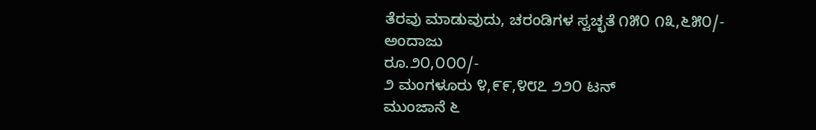ತೆರವು ಮಾಡುವುದು, ಚರಂಡಿಗಳ ಸ್ವಚ್ಛತೆ ೧೫೦ ೧೩,೬೫೦/-
ಅಂದಾಜು
ರೂ.೨೦,೦೦೦/-
೨ ಮಂಗಳೂರು ೪,೯೯,೪೮೭ ೨೨೦ ಟನ್
ಮುಂಜಾನೆ ೬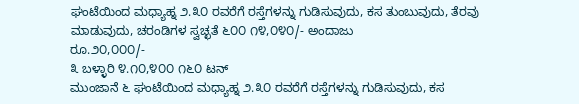ಘಂಟೆಯಿಂದ ಮಧ್ಯಾಹ್ನ ೨.೩೦ ರವರೆಗೆ ರಸ್ತೆಗಳನ್ನು ಗುಡಿಸುವುದು, ಕಸ ತುಂಬುವುದು, ತೆರವು ಮಾಡುವುದು, ಚರಂಡಿಗಳ ಸ್ವಚ್ಛತೆ ೬೦೦ ೧೪,೦೪೦/- ಅಂದಾಜು
ರೂ.೨೦,೦೦೦/-
೩ ಬಳ್ಳಾರಿ ೪.೧೦,೪೦೦ ೧೬೦ ಟನ್
ಮುಂಜಾನೆ ೬ ಘಂಟೆಯಿಂದ ಮಧ್ಯಾಹ್ನ ೨.೩೦ ರವರೆಗೆ ರಸ್ತೆಗಳನ್ನು ಗುಡಿಸುವುದು, ಕಸ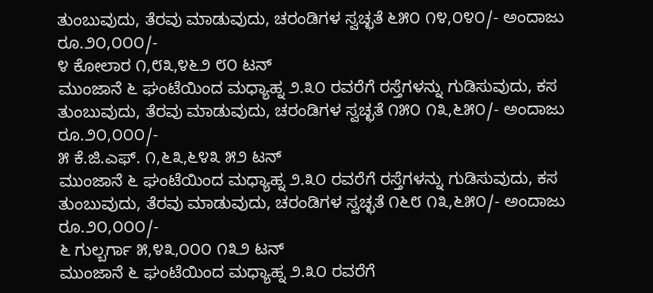ತುಂಬುವುದು, ತೆರವು ಮಾಡುವುದು, ಚರಂಡಿಗಳ ಸ್ವಚ್ಛತೆ ೬೫೦ ೧೪,೦೪೦/- ಅಂದಾಜು
ರೂ.೨೦,೦೦೦/-
೪ ಕೋಲಾರ ೧,೮೩,೪೬೨ ೮೦ ಟನ್
ಮುಂಜಾನೆ ೬ ಘಂಟೆಯಿಂದ ಮಧ್ಯಾಹ್ನ ೨.೩೦ ರವರೆಗೆ ರಸ್ತೆಗಳನ್ನು ಗುಡಿಸುವುದು, ಕಸ ತುಂಬುವುದು, ತೆರವು ಮಾಡುವುದು, ಚರಂಡಿಗಳ ಸ್ವಚ್ಛತೆ ೧೫೦ ೧೩,೬೫೦/- ಅಂದಾಜು
ರೂ.೨೦,೦೦೦/-
೫ ಕೆ.ಜಿ.ಎಫ್. ೧,೬೩,೬೪೩ ೫೨ ಟನ್
ಮುಂಜಾನೆ ೬ ಘಂಟೆಯಿಂದ ಮಧ್ಯಾಹ್ನ ೨.೩೦ ರವರೆಗೆ ರಸ್ತೆಗಳನ್ನು ಗುಡಿಸುವುದು, ಕಸ ತುಂಬುವುದು, ತೆರವು ಮಾಡುವುದು, ಚರಂಡಿಗಳ ಸ್ವಚ್ಛತೆ ೧೬೮ ೧೩,೬೫೦/- ಅಂದಾಜು
ರೂ.೨೦,೦೦೦/-
೬ ಗುಲ್ಬರ್ಗಾ ೫,೪೩,೦೦೦ ೧೩೨ ಟನ್
ಮುಂಜಾನೆ ೬ ಘಂಟೆಯಿಂದ ಮಧ್ಯಾಹ್ನ ೨.೩೦ ರವರೆಗೆ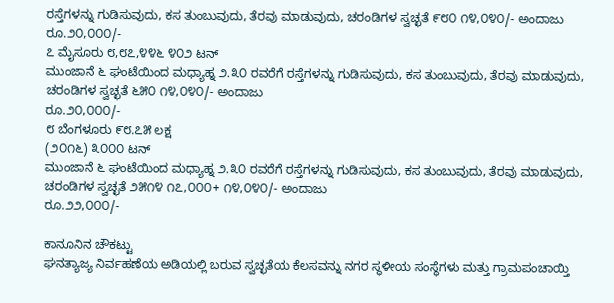ರಸ್ತೆಗಳನ್ನು ಗುಡಿಸುವುದು, ಕಸ ತುಂಬುವುದು, ತೆರವು ಮಾಡುವುದು, ಚರಂಡಿಗಳ ಸ್ವಚ್ಛತೆ ೯೮೦ ೧೪,೦೪೦/- ಅಂದಾಜು
ರೂ.೨೦,೦೦೦/-
೭ ಮೈಸೂರು ೮,೮೭,೪೪೬ ೪೦೨ ಟನ್
ಮುಂಜಾನೆ ೬ ಘಂಟೆಯಿಂದ ಮಧ್ಯಾಹ್ನ ೨.೩೦ ರವರೆಗೆ ರಸ್ತೆಗಳನ್ನು ಗುಡಿಸುವುದು, ಕಸ ತುಂಬುವುದು, ತೆರವು ಮಾಡುವುದು, ಚರಂಡಿಗಳ ಸ್ವಚ್ಛತೆ ೬೫೦ ೧೪,೦೪೦/- ಅಂದಾಜು
ರೂ.೨೦,೦೦೦/-
೮ ಬೆಂಗಳೂರು ೯೮.೭೫ ಲಕ್ಷ
(೨೦೧೬) ೩೦೦೦ ಟನ್
ಮುಂಜಾನೆ ೬ ಘಂಟೆಯಿಂದ ಮಧ್ಯಾಹ್ನ ೨.೩೦ ರವರೆಗೆ ರಸ್ತೆಗಳನ್ನು ಗುಡಿಸುವುದು, ಕಸ ತುಂಬುವುದು, ತೆರವು ಮಾಡುವುದು, ಚರಂಡಿಗಳ ಸ್ವಚ್ಛತೆ ೨೫೧೪ ೧೭,೦೦೦+ ೧೪,೦೪೦/- ಅಂದಾಜು
ರೂ.೨೨,೦೦೦/-

ಕಾನೂನಿನ ಚೌಕಟ್ಟು
ಘನತ್ಯಾಜ್ಯ ನಿರ್ವಹಣೆಯ ಅಡಿಯಲ್ಲಿ ಬರುವ ಸ್ವಚ್ಛತೆಯ ಕೆಲಸವನ್ನು ನಗರ ಸ್ಥಳೀಯ ಸಂಸ್ಥೆಗಳು ಮತ್ತು ಗ್ರಾಮಪಂಚಾಯ್ತಿ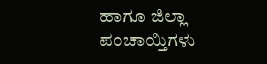ಹಾಗೂ ಜಿಲ್ಲಾ ಪಂಚಾಯ್ತಿಗಳು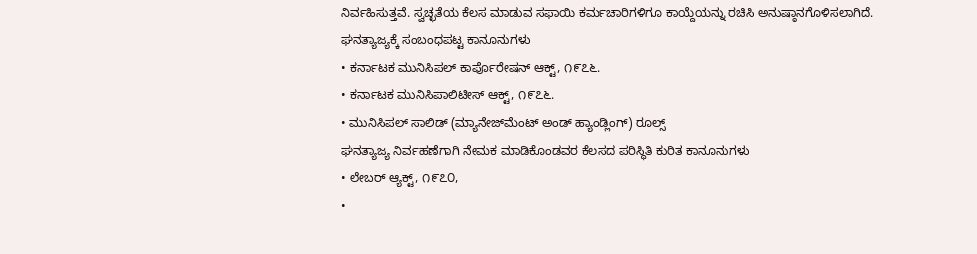ನಿರ್ವಹಿಸುತ್ತವೆ. ಸ್ವಚ್ಛತೆಯ ಕೆಲಸ ಮಾಡುವ ಸಫಾಯಿ ಕರ್ಮಚಾರಿಗಳಿಗೂ ಕಾಯ್ದೆಯನ್ನು ರಚಿಸಿ ಅನುಷ್ಠಾನಗೊಳಿಸಲಾಗಿದೆ.
ಘನತ್ಯಾಜ್ಯಕ್ಕೆ ಸಂಬಂಧಪಟ್ಟ ಕಾನೂನುಗಳು
• ಕರ್ನಾಟಕ ಮುನಿಸಿಪಲ್ ಕಾರ್ಪೊರೇಷನ್ ಆಕ್ಟ್, ೧೯೭೬.
• ಕರ್ನಾಟಕ ಮುನಿಸಿಪಾಲಿಟೀಸ್ ಆಕ್ಟ್, ೧೯೭೬.
• ಮುನಿಸಿಪಲ್ ಸಾಲಿಡ್ (ಮ್ಯಾನೇಜ್‌ಮೆಂಟ್ ಅಂಡ್ ಹ್ಯಾಂಡ್ಲಿಂಗ್) ರೂಲ್ಸ್
ಘನತ್ಯಾಜ್ಯ ನಿರ್ವಹಣೆಗಾಗಿ ನೇಮಕ ಮಾಡಿಕೊಂಡವರ ಕೆಲಸದ ಪರಿಸ್ಥಿತಿ ಕುರಿತ ಕಾನೂನುಗಳು
• ಲೇಬರ್ ಆ್ಯಕ್ಟ್, ೧೯೭೦,
•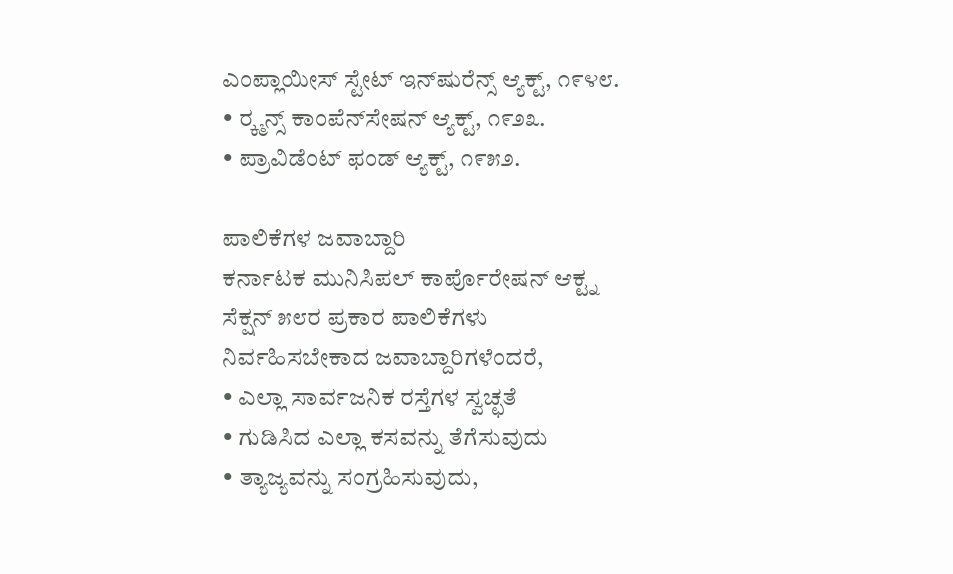ಎಂಪ್ಲಾಯೀಸ್ ಸ್ಟೇಟ್ ಇನ್‌ಷುರೆನ್ಸ್ ಆ್ಯಕ್ಟ್, ೧೯೪೮.
• ರ‍್ಕ್ಮನ್ಸ್ ಕಾಂಪೆನ್‌ಸೇಷನ್ ಆ್ಯಕ್ಟ್, ೧೯೨೩.
• ಪ್ರಾವಿಡೆಂಟ್ ಫಂಡ್ ಆ್ಯಕ್ಟ್, ೧೯೫೨.

ಪಾಲಿಕೆಗಳ ಜವಾಬ್ದಾರಿ
ಕರ್ನಾಟಕ ಮುನಿಸಿಪಲ್ ಕಾರ್ಪೊರೇಷನ್ ಆಕ್ಟ್ನ ಸೆಕ್ಷನ್ ೫೮ರ ಪ್ರಕಾರ ಪಾಲಿಕೆಗಳು ನಿರ್ವಹಿಸಬೇಕಾದ ಜವಾಬ್ದಾರಿಗಳೆಂದರೆ,
• ಎಲ್ಲಾ ಸಾರ್ವಜನಿಕ ರಸ್ತೆಗಳ ಸ್ವಚ್ಛತೆ
• ಗುಡಿಸಿದ ಎಲ್ಲಾ ಕಸವನ್ನು ತೆಗೆಸುವುದು
• ತ್ಯಾಜ್ಯವನ್ನು ಸಂಗ್ರಹಿಸುವುದು,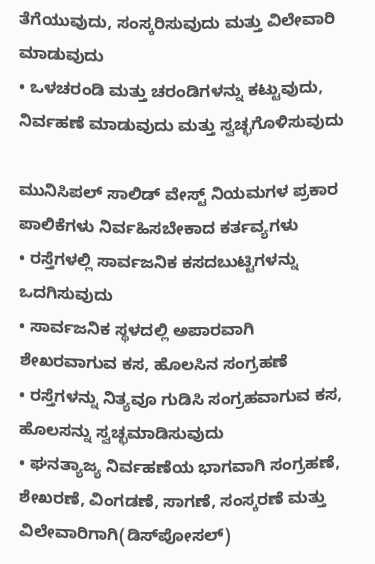ತೆಗೆಯುವುದು, ಸಂಸ್ಕರಿಸುವುದು ಮತ್ತು ವಿಲೇವಾರಿ ಮಾಡುವುದು
• ಒಳಚರಂಡಿ ಮತ್ತು ಚರಂಡಿಗಳನ್ನು ಕಟ್ಟುವುದು, ನಿರ್ವಹಣೆ ಮಾಡುವುದು ಮತ್ತು ಸ್ವಚ್ಛಗೊಳಿಸುವುದು

ಮುನಿಸಿಪಲ್ ಸಾಲಿಡ್ ವೇಸ್ಟ್ ನಿಯಮಗಳ ಪ್ರಕಾರ ಪಾಲಿಕೆಗಳು ನಿರ್ವಹಿಸಬೇಕಾದ ಕರ್ತವ್ಯಗಳು
• ರಸ್ತೆಗಳಲ್ಲಿ ಸಾರ್ವಜನಿಕ ಕಸದಬುಟ್ಟಿಗಳನ್ನು ಒದಗಿಸುವುದು
• ಸಾರ್ವಜನಿಕ ಸ್ಥಳದಲ್ಲಿ ಅಪಾರವಾಗಿ ಶೇಖರವಾಗುವ ಕಸ, ಹೊಲಸಿನ ಸಂಗ್ರಹಣೆ
• ರಸ್ತೆಗಳನ್ನು ನಿತ್ಯವೂ ಗುಡಿಸಿ ಸಂಗ್ರಹವಾಗುವ ಕಸ, ಹೊಲಸನ್ನು ಸ್ವಚ್ಛಮಾಡಿಸುವುದು
• ಘನತ್ಯಾಜ್ಯ ನಿರ್ವಹಣೆಯ ಭಾಗವಾಗಿ ಸಂಗ್ರಹಣೆ, ಶೇಖರಣೆ, ವಿಂಗಡಣೆ, ಸಾಗಣೆ, ಸಂಸ್ಕರಣೆ ಮತ್ತು ವಿಲೇವಾರಿಗಾಗಿ(ಡಿಸ್‌ಪೋಸಲ್)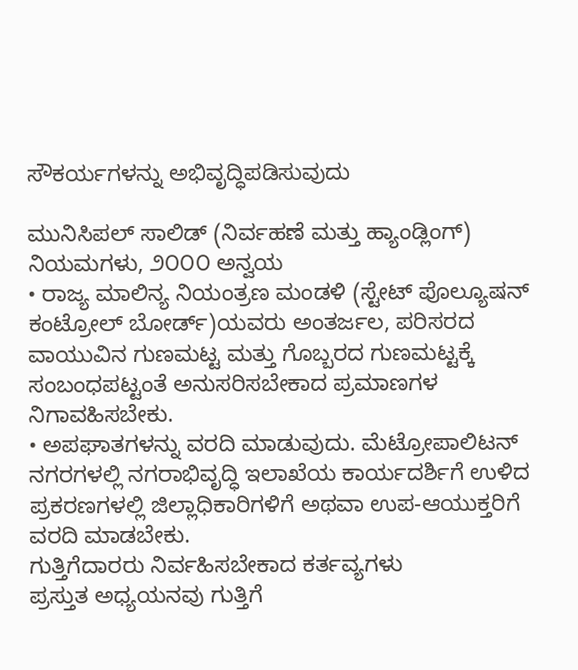ಸೌಕರ್ಯಗಳನ್ನು ಅಭಿವೃದ್ಧಿಪಡಿಸುವುದು

ಮುನಿಸಿಪಲ್ ಸಾಲಿಡ್ (ನಿರ್ವಹಣೆ ಮತ್ತು ಹ್ಯಾಂಡ್ಲಿಂಗ್) ನಿಯಮಗಳು, ೨೦೦೦ ಅನ್ವಯ
• ರಾಜ್ಯ ಮಾಲಿನ್ಯ ನಿಯಂತ್ರಣ ಮಂಡಳಿ (ಸ್ಟೇಟ್ ಪೊಲ್ಯೂಷನ್ ಕಂಟ್ರೋಲ್ ಬೋರ್ಡ್)ಯವರು ಅಂತರ್ಜಲ, ಪರಿಸರದ ವಾಯುವಿನ ಗುಣಮಟ್ಟ ಮತ್ತು ಗೊಬ್ಬರದ ಗುಣಮಟ್ಟಕ್ಕೆ ಸಂಬಂಧಪಟ್ಟಂತೆ ಅನುಸರಿಸಬೇಕಾದ ಪ್ರಮಾಣಗಳ ನಿಗಾವಹಿಸಬೇಕು.
• ಅಪಘಾತಗಳನ್ನು ವರದಿ ಮಾಡುವುದು. ಮೆಟ್ರೋಪಾಲಿಟನ್ ನಗರಗಳಲ್ಲಿ ನಗರಾಭಿವೃದ್ಧಿ ಇಲಾಖೆಯ ಕಾರ್ಯದರ್ಶಿಗೆ ಉಳಿದ ಪ್ರಕರಣಗಳಲ್ಲಿ ಜಿಲ್ಲಾಧಿಕಾರಿಗಳಿಗೆ ಅಥವಾ ಉಪ-ಆಯುಕ್ತರಿಗೆ ವರದಿ ಮಾಡಬೇಕು.
ಗುತ್ತಿಗೆದಾರರು ನಿರ್ವಹಿಸಬೇಕಾದ ಕರ್ತವ್ಯಗಳು
ಪ್ರಸ್ತುತ ಅಧ್ಯಯನವು ಗುತ್ತಿಗೆ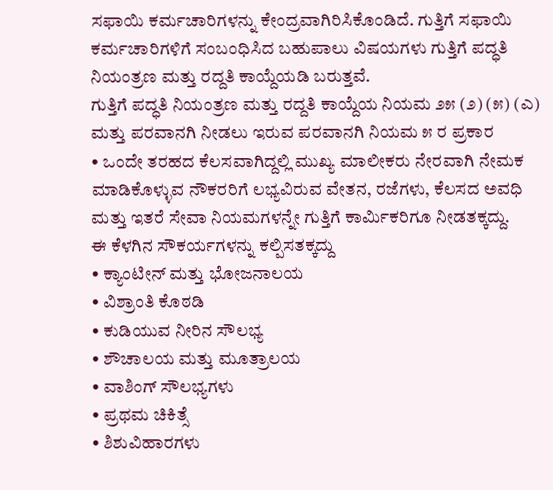ಸಫಾಯಿ ಕರ್ಮಚಾರಿಗಳನ್ನು ಕೇಂದ್ರವಾಗಿರಿಸಿಕೊಂಡಿದೆ. ಗುತ್ತಿಗೆ ಸಫಾಯಿ ಕರ್ಮಚಾರಿಗಳಿಗೆ ಸಂಬಂಧಿಸಿದ ಬಹುಪಾಲು ವಿಷಯಗಳು ಗುತ್ತಿಗೆ ಪದ್ಧತಿ ನಿಯಂತ್ರಣ ಮತ್ತು ರದ್ದತಿ ಕಾಯ್ದೆಯಡಿ ಬರುತ್ತವೆ.
ಗುತ್ತಿಗೆ ಪದ್ಧತಿ ನಿಯಂತ್ರಣ ಮತ್ತು ರದ್ದತಿ ಕಾಯ್ದೆಯ ನಿಯಮ ೨೫ (೨) (೫) (ಎ) ಮತ್ತು ಪರವಾನಗಿ ನೀಡಲು ಇರುವ ಪರವಾನಗಿ ನಿಯಮ ೫ ರ ಪ್ರಕಾರ
• ಒಂದೇ ತರಹದ ಕೆಲಸವಾಗಿದ್ದಲ್ಲಿ ಮುಖ್ಯ ಮಾಲೀಕರು ನೇರವಾಗಿ ನೇಮಕ ಮಾಡಿಕೊಳ್ಳುವ ನೌಕರರಿಗೆ ಲಭ್ಯವಿರುವ ವೇತನ, ರಜೆಗಳು, ಕೆಲಸದ ಅವಧಿ ಮತ್ತು ಇತರೆ ಸೇವಾ ನಿಯಮಗಳನ್ನೇ ಗುತ್ತಿಗೆ ಕಾರ್ಮಿಕರಿಗೂ ನೀಡತಕ್ಕದ್ದು.
ಈ ಕೆಳಗಿನ ಸೌಕರ್ಯಗಳನ್ನು ಕಲ್ಪಿಸತಕ್ಕದ್ದು
• ಕ್ಯಾಂಟೀನ್ ಮತ್ತು ಭೋಜನಾಲಯ
• ವಿಶ್ರಾಂತಿ ಕೊಠಡಿ
• ಕುಡಿಯುವ ನೀರಿನ ಸೌಲಭ್ಯ
• ಶೌಚಾಲಯ ಮತ್ತು ಮೂತ್ರಾಲಯ
• ವಾಶಿಂಗ್ ಸೌಲಭ್ಯಗಳು
• ಪ್ರಥಮ ಚಿಕಿತ್ಸೆ
• ಶಿಶುವಿಹಾರಗಳು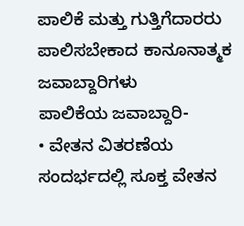ಪಾಲಿಕೆ ಮತ್ತು ಗುತ್ತಿಗೆದಾರರು ಪಾಲಿಸಬೇಕಾದ ಕಾನೂನಾತ್ಮಕ ಜವಾಬ್ದಾರಿಗಳು
ಪಾಲಿಕೆಯ ಜವಾಬ್ದಾರಿ-
• ವೇತನ ವಿತರಣೆಯ ಸಂದರ್ಭದಲ್ಲಿ ಸೂಕ್ತ ವೇತನ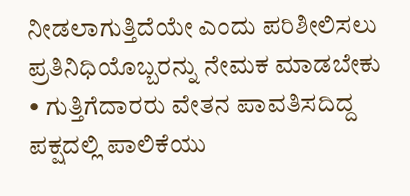ನೀಡಲಾಗುತ್ತಿದೆಯೇ ಎಂದು ಪರಿಶೀಲಿಸಲು ಪ್ರತಿನಿಧಿಯೊಬ್ಬರನ್ನು ನೇಮಕ ಮಾಡಬೇಕು
• ಗುತ್ತಿಗೆದಾರರು ವೇತನ ಪಾವತಿಸದಿದ್ದ ಪಕ್ಷದಲ್ಲಿ ಪಾಲಿಕೆಯು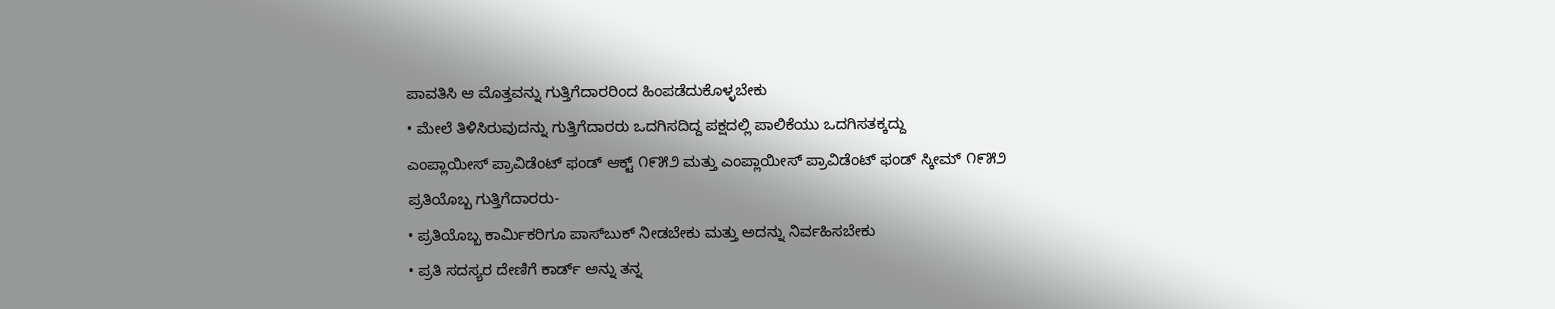ಪಾವತಿಸಿ ಆ ಮೊತ್ತವನ್ನು ಗುತ್ತಿಗೆದಾರರಿಂದ ಹಿಂಪಡೆದುಕೊಳ್ಳಬೇಕು
• ಮೇಲೆ ತಿಳಿಸಿರುವುದನ್ನು ಗುತ್ತಿಗೆದಾರರು ಒದಗಿಸದಿದ್ದ ಪಕ್ಷದಲ್ಲಿ ಪಾಲಿಕೆಯು ಒದಗಿಸತಕ್ಕದ್ದು
ಎಂಪ್ಲಾಯೀಸ್ ಪ್ರಾವಿಡೆಂಟ್ ಫಂಡ್ ಆಕ್ಟ್ ೧೯೫೨ ಮತ್ತು ಎಂಪ್ಲಾಯೀಸ್ ಪ್ರಾವಿಡೆಂಟ್ ಫಂಡ್ ಸ್ಕೀಮ್ ೧೯೫೨
ಪ್ರತಿಯೊಬ್ಬ ಗುತ್ತಿಗೆದಾರರು-
• ಪ್ರತಿಯೊಬ್ಬ ಕಾರ್ಮಿಕರಿಗೂ ಪಾಸ್‌ಬುಕ್ ನೀಡಬೇಕು ಮತ್ತು ಅದನ್ನು ನಿರ್ವಹಿಸಬೇಕು
• ಪ್ರತಿ ಸದಸ್ಯರ ದೇಣಿಗೆ ಕಾರ್ಡ್ ಅನ್ನು ತನ್ನ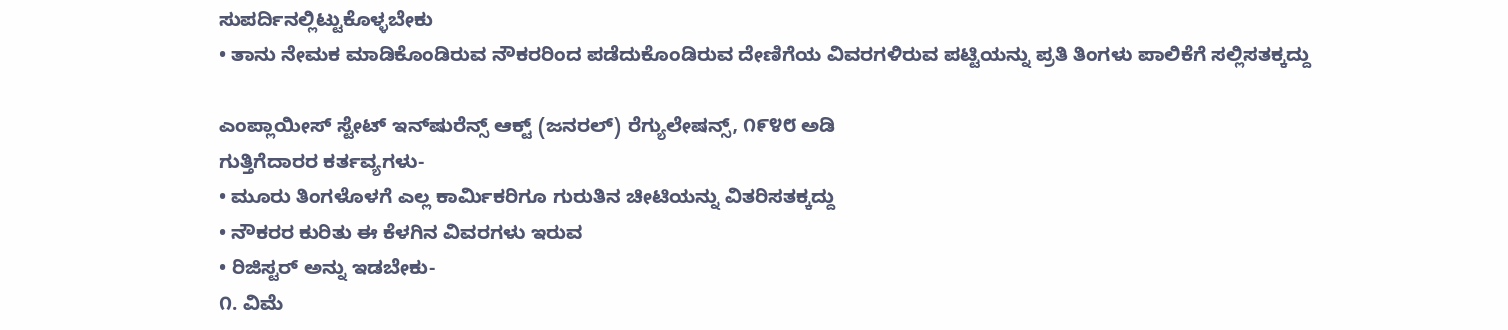ಸುಪರ್ದಿನಲ್ಲಿಟ್ಟುಕೊಳ್ಳಬೇಕು
• ತಾನು ನೇಮಕ ಮಾಡಿಕೊಂಡಿರುವ ನೌಕರರಿಂದ ಪಡೆದುಕೊಂಡಿರುವ ದೇಣಿಗೆಯ ವಿವರಗಳಿರುವ ಪಟ್ಟಿಯನ್ನು ಪ್ರತಿ ತಿಂಗಳು ಪಾಲಿಕೆಗೆ ಸಲ್ಲಿಸತಕ್ಕದ್ದು

ಎಂಪ್ಲಾಯೀಸ್ ಸ್ಟೇಟ್ ಇನ್‌ಷುರೆನ್ಸ್ ಆಕ್ಟ್ (ಜನರಲ್) ರೆಗ್ಯುಲೇಷನ್ಸ್, ೧೯೪೮ ಅಡಿ
ಗುತ್ತಿಗೆದಾರರ ಕರ್ತವ್ಯಗಳು-
• ಮೂರು ತಿಂಗಳೊಳಗೆ ಎಲ್ಲ ಕಾರ್ಮಿಕರಿಗೂ ಗುರುತಿನ ಚೀಟಿಯನ್ನು ವಿತರಿಸತಕ್ಕದ್ದು
• ನೌಕರರ ಕುರಿತು ಈ ಕೆಳಗಿನ ವಿವರಗಳು ಇರುವ
• ರಿಜಿಸ್ಟರ್ ಅನ್ನು ಇಡಬೇಕು-
೧. ವಿಮೆ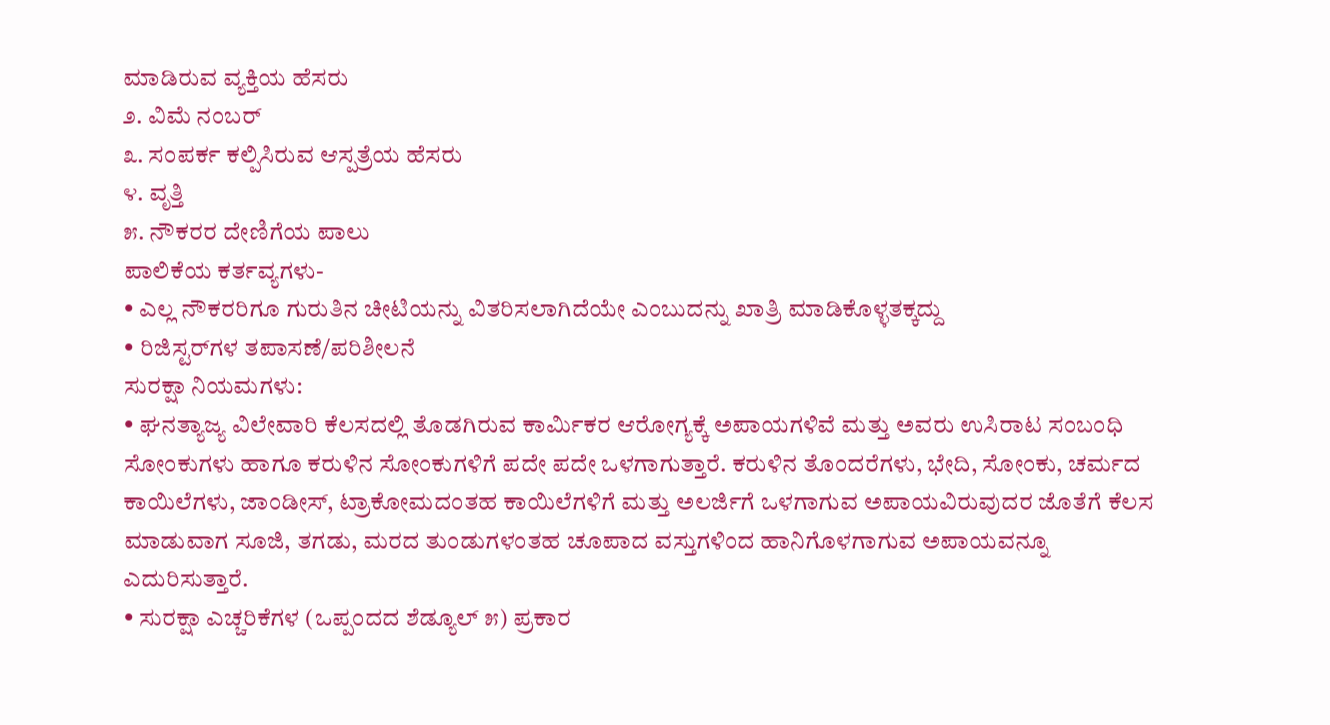ಮಾಡಿರುವ ವ್ಯಕ್ತಿಯ ಹೆಸರು
೨. ವಿಮೆ ನಂಬರ್
೩. ಸಂಪರ್ಕ ಕಲ್ಪಿಸಿರುವ ಆಸ್ಪತ್ರೆಯ ಹೆಸರು
೪. ವೃತ್ತಿ
೫. ನೌಕರರ ದೇಣಿಗೆಯ ಪಾಲು
ಪಾಲಿಕೆಯ ಕರ್ತವ್ಯಗಳು-
• ಎಲ್ಲ ನೌಕರರಿಗೂ ಗುರುತಿನ ಚೀಟಿಯನ್ನು ವಿತರಿಸಲಾಗಿದೆಯೇ ಎಂಬುದನ್ನು ಖಾತ್ರಿ ಮಾಡಿಕೊಳ್ಳತಕ್ಕದ್ದು
• ರಿಜಿಸ್ಟರ್‌ಗಳ ತಪಾಸಣೆ/ಪರಿಶೀಲನೆ
ಸುರಕ್ಷಾ ನಿಯಮಗಳು:
• ಘನತ್ಯಾಜ್ಯ ವಿಲೇವಾರಿ ಕೆಲಸದಲ್ಲಿ ತೊಡಗಿರುವ ಕಾರ್ಮಿಕರ ಆರೋಗ್ಯಕ್ಕೆ ಅಪಾಯಗಳಿವೆ ಮತ್ತು ಅವರು ಉಸಿರಾಟ ಸಂಬಂಧಿ ಸೋಂಕುಗಳು ಹಾಗೂ ಕರುಳಿನ ಸೋಂಕುಗಳಿಗೆ ಪದೇ ಪದೇ ಒಳಗಾಗುತ್ತಾರೆ. ಕರುಳಿನ ತೊಂದರೆಗಳು, ಭೇದಿ, ಸೋಂಕು, ಚರ್ಮದ ಕಾಯಿಲೆಗಳು, ಜಾಂಡೀಸ್, ಟ್ರಾಕೋಮದಂತಹ ಕಾಯಿಲೆಗಳಿಗೆ ಮತ್ತು ಅಲರ್ಜಿಗೆ ಒಳಗಾಗುವ ಅಪಾಯವಿರುವುದರ ಜೊತೆಗೆ ಕೆಲಸ ಮಾಡುವಾಗ ಸೂಜಿ, ತಗಡು, ಮರದ ತುಂಡುಗಳಂತಹ ಚೂಪಾದ ವಸ್ತುಗಳಿಂದ ಹಾನಿಗೊಳಗಾಗುವ ಅಪಾಯವನ್ನೂ ಎದುರಿಸುತ್ತಾರೆ.
• ಸುರಕ್ಷಾ ಎಚ್ಚರಿಕೆಗಳ (ಒಪ್ಪಂದದ ಶೆಡ್ಯೂಲ್ ೫) ಪ್ರಕಾರ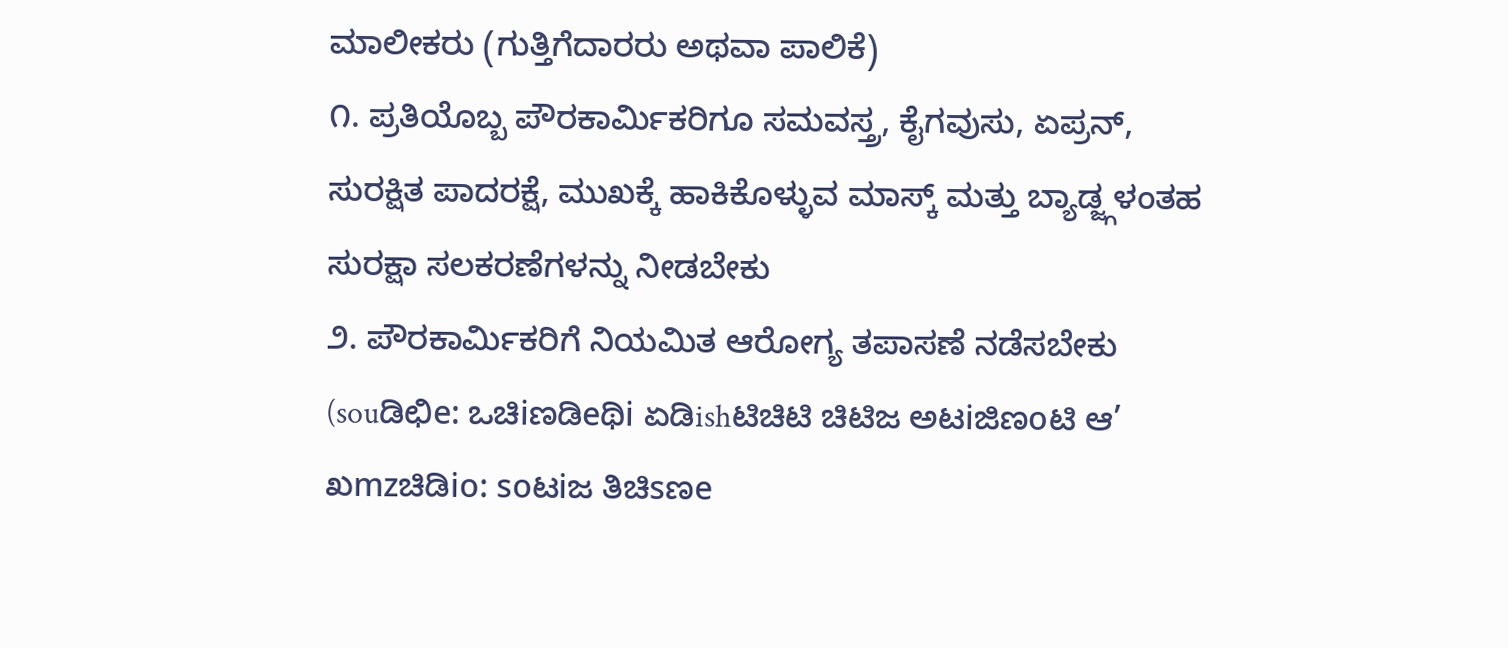ಮಾಲೀಕರು (ಗುತ್ತಿಗೆದಾರರು ಅಥವಾ ಪಾಲಿಕೆ)
೧. ಪ್ರತಿಯೊಬ್ಬ ಪೌರಕಾರ್ಮಿಕರಿಗೂ ಸಮವಸ್ತ್ರ, ಕೈಗವುಸು, ಏಪ್ರನ್, ಸುರಕ್ಷಿತ ಪಾದರಕ್ಷೆ, ಮುಖಕ್ಕೆ ಹಾಕಿಕೊಳ್ಳುವ ಮಾಸ್ಕ್ ಮತ್ತು ಬ್ಯಾಡ್ಜ್ಗಳಂತಹ ಸುರಕ್ಷಾ ಸಲಕರಣೆಗಳನ್ನು ನೀಡಬೇಕು
೨. ಪೌರಕಾರ್ಮಿಕರಿಗೆ ನಿಯಮಿತ ಆರೋಗ್ಯ ತಪಾಸಣೆ ನಡೆಸಬೇಕು (souಡಿಛಿe: ಒಚಿiಣಡಿeಥಿi ಏಡಿishಟಿಚಿಟಿ ಚಿಟಿಜ ಅಟiಜಿಣoಟಿ ಆ’ ಖmzಚಿಡಿio: soಟiಜ ತಿಚಿsಣe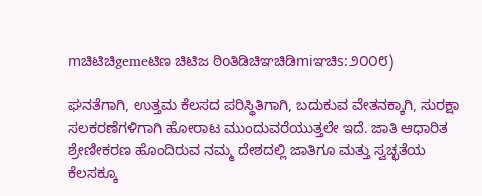mಚಿಟಿಚಿgemeಟಿಣ ಚಿಟಿಜ ಠಿoತಿಡಿಚಿಞಚಿಡಿmiಞಚಿs:೨೦೦೮)

ಘನತೆಗಾಗಿ, ಉತ್ತಮ ಕೆಲಸದ ಪರಿಸ್ಥಿತಿಗಾಗಿ, ಬದುಕುವ ವೇತನಕ್ಕಾಗಿ, ಸುರಕ್ಷಾ ಸಲಕರಣೆಗಳಿಗಾಗಿ ಹೋರಾಟ ಮುಂದುವರೆಯುತ್ತಲೇ ಇದೆ. ಜಾತಿ ಆಧಾರಿತ ಶ್ರೇಣೀಕರಣ ಹೊಂದಿರುವ ನಮ್ಮ ದೇಶದಲ್ಲಿ ಜಾತಿಗೂ ಮತ್ತು ಸ್ವಚ್ಛತೆಯ ಕೆಲಸಕ್ಕೂ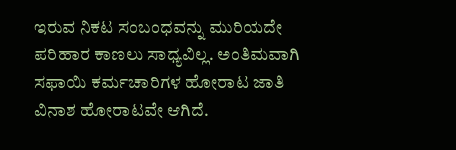ಇರುವ ನಿಕಟ ಸಂಬಂಧವನ್ನು ಮುರಿಯದೇ ಪರಿಹಾರ ಕಾಣಲು ಸಾಧ್ಯವಿಲ್ಲ. ಅಂತಿಮವಾಗಿ ಸಫಾಯಿ ಕರ್ಮಚಾರಿಗಳ ಹೋರಾಟ ಜಾತಿ ವಿನಾಶ ಹೋರಾಟವೇ ಆಗಿದೆ.